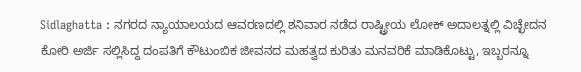Sidlaghatta : ನಗರದ ನ್ಯಾಯಾಲಯದ ಆವರಣದಲ್ಲಿ ಶನಿವಾರ ನಡೆದ ರಾಷ್ಟ್ರೀಯ ಲೋಕ್ ಅದಾಲತ್ನಲ್ಲಿ ವಿಚ್ಛೇದನ ಕೋರಿ ಅರ್ಜಿ ಸಲ್ಲಿಸಿದ್ದ ದಂಪತಿಗೆ ಕೌಟುಂಬಿಕ ಜೀವನದ ಮಹತ್ವದ ಕುರಿತು ಮನವರಿಕೆ ಮಾಡಿಕೊಟ್ಟು, ಇಬ್ಬರನ್ನೂ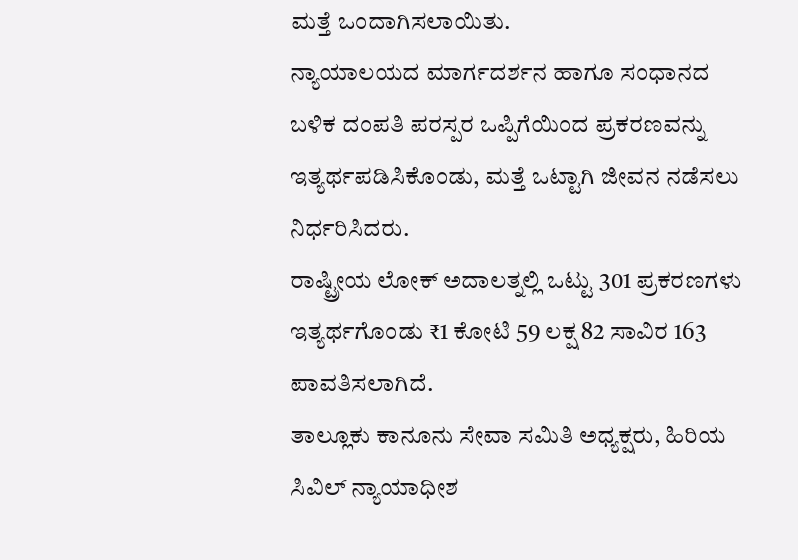ಮತ್ತೆ ಒಂದಾಗಿಸಲಾಯಿತು.
ನ್ಯಾಯಾಲಯದ ಮಾರ್ಗದರ್ಶನ ಹಾಗೂ ಸಂಧಾನದ ಬಳಿಕ ದಂಪತಿ ಪರಸ್ಪರ ಒಪ್ಪಿಗೆಯಿಂದ ಪ್ರಕರಣವನ್ನು ಇತ್ಯರ್ಥಪಡಿಸಿಕೊಂಡು, ಮತ್ತೆ ಒಟ್ಟಾಗಿ ಜೀವನ ನಡೆಸಲು ನಿರ್ಧರಿಸಿದರು.
ರಾಷ್ಟ್ರೀಯ ಲೋಕ್ ಅದಾಲತ್ನಲ್ಲಿ ಒಟ್ಟು 301 ಪ್ರಕರಣಗಳು ಇತ್ಯರ್ಥಗೊಂಡು ₹1 ಕೋಟಿ 59 ಲಕ್ಷ 82 ಸಾವಿರ 163 ಪಾವತಿಸಲಾಗಿದೆ.
ತಾಲ್ಲೂಕು ಕಾನೂನು ಸೇವಾ ಸಮಿತಿ ಅಧ್ಯಕ್ಷರು, ಹಿರಿಯ ಸಿವಿಲ್ ನ್ಯಾಯಾಧೀಶ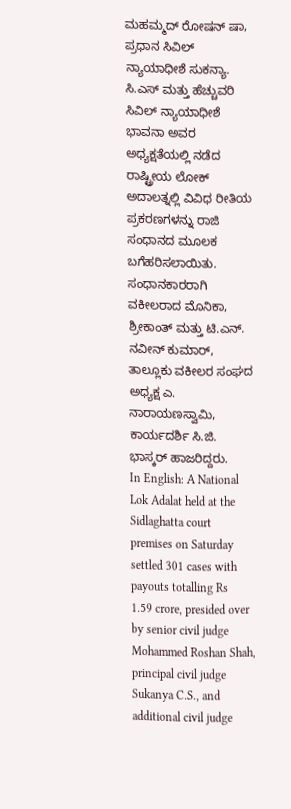ಮಹಮ್ಮದ್ ರೋಷನ್ ಷಾ, ಪ್ರಧಾನ ಸಿವಿಲ್ ನ್ಯಾಯಾಧೀಶೆ ಸುಕನ್ಯಾ. ಸಿ.ಎಸ್ ಮತ್ತು ಹೆಚ್ಚುವರಿ ಸಿವಿಲ್ ನ್ಯಾಯಾಧೀಶೆ ಭಾವನಾ ಅವರ ಅಧ್ಯಕ್ಷತೆಯಲ್ಲಿ ನಡೆದ ರಾಷ್ಟ್ರೀಯ ಲೋಕ್ ಅದಾಲತ್ನಲ್ಲಿ ವಿವಿಧ ರೀತಿಯ ಪ್ರಕರಣಗಳನ್ನು ರಾಜಿ ಸಂಧಾನದ ಮೂಲಕ ಬಗೆಹರಿಸಲಾಯಿತು.
ಸಂಧಾನಕಾರರಾಗಿ ವಕೀಲರಾದ ಮೊನಿಕಾ, ಶ್ರೀಕಾಂತ್ ಮತ್ತು ಟಿ.ಎನ್. ನವೀನ್ ಕುಮಾರ್, ತಾಲ್ಲೂಕು ವಕೀಲರ ಸಂಘದ ಅಧ್ಯಕ್ಷ ಎ. ನಾರಾಯಣಸ್ವಾಮಿ, ಕಾರ್ಯದರ್ಶಿ ಸಿ.ಜಿ. ಭಾಸ್ಕರ್ ಹಾಜರಿದ್ದರು.
In English: A National Lok Adalat held at the Sidlaghatta court premises on Saturday settled 301 cases with payouts totalling Rs 1.59 crore, presided over by senior civil judge Mohammed Roshan Shah, principal civil judge Sukanya C.S., and additional civil judge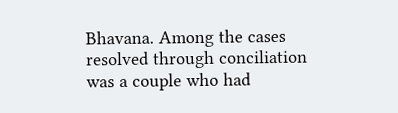Bhavana. Among the cases resolved through conciliation was a couple who had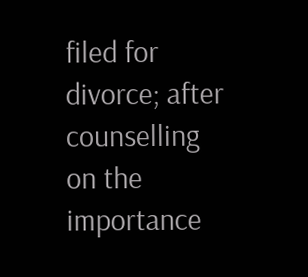filed for divorce; after counselling on the importance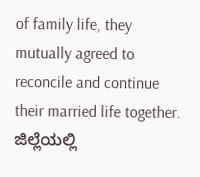of family life, they mutually agreed to reconcile and continue their married life together.
ಜಿಲ್ಲೆಯಲ್ಲಿ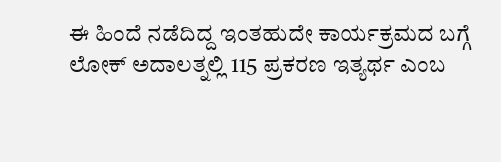ಈ ಹಿಂದೆ ನಡೆದಿದ್ದ ಇಂತಹುದೇ ಕಾರ್ಯಕ್ರಮದ ಬಗ್ಗೆ ಲೋಕ್ ಅದಾಲತ್ನಲ್ಲಿ 115 ಪ್ರಕರಣ ಇತ್ಯರ್ಥ ಎಂಬ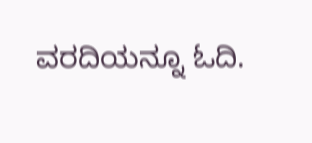ವರದಿಯನ್ನೂ ಓದಿ.